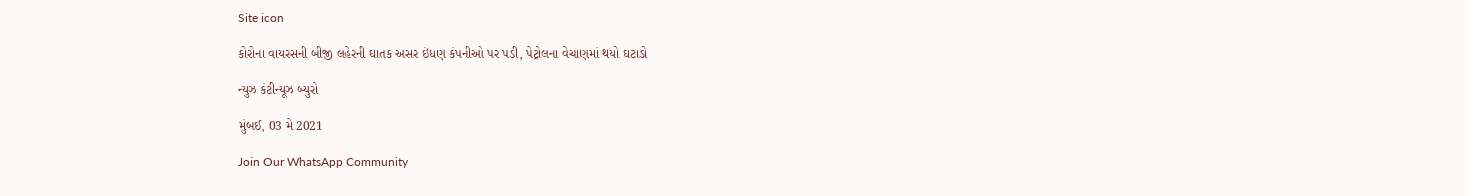Site icon

કોરોના વાયરસની બીજી લહેરની ઘાતક અસર ઇંધણ કંપનીઓ પર પડી, પેટ્રોલના વેચાણમાં થયો ઘટાડો

ન્યુઝ કંટીન્યૂઝ બ્યુરો

મુંબઈ, 03 મે 2021

Join Our WhatsApp Community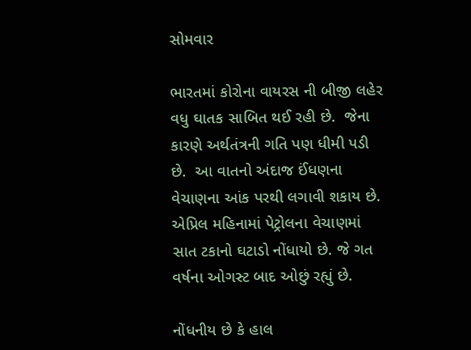સોમવાર

ભારતમાં કોરોના વાયરસ ની બીજી લહેર વધુ ઘાતક સાબિત થઈ રહી છે.  જેના કારણે અર્થતંત્રની ગતિ પણ ધીમી પડી છે.  આ વાતનો અંદાજ ઈંધણના વેચાણના આંક પરથી લગાવી શકાય છે. એપ્રિલ મહિનામાં પેટ્રોલના વેચાણમાં સાત ટકાનો ઘટાડો નોંધાયો છે. જે ગત વર્ષના ઓગસ્ટ બાદ ઓછું રહ્યું છે.

નોંધનીય છે કે હાલ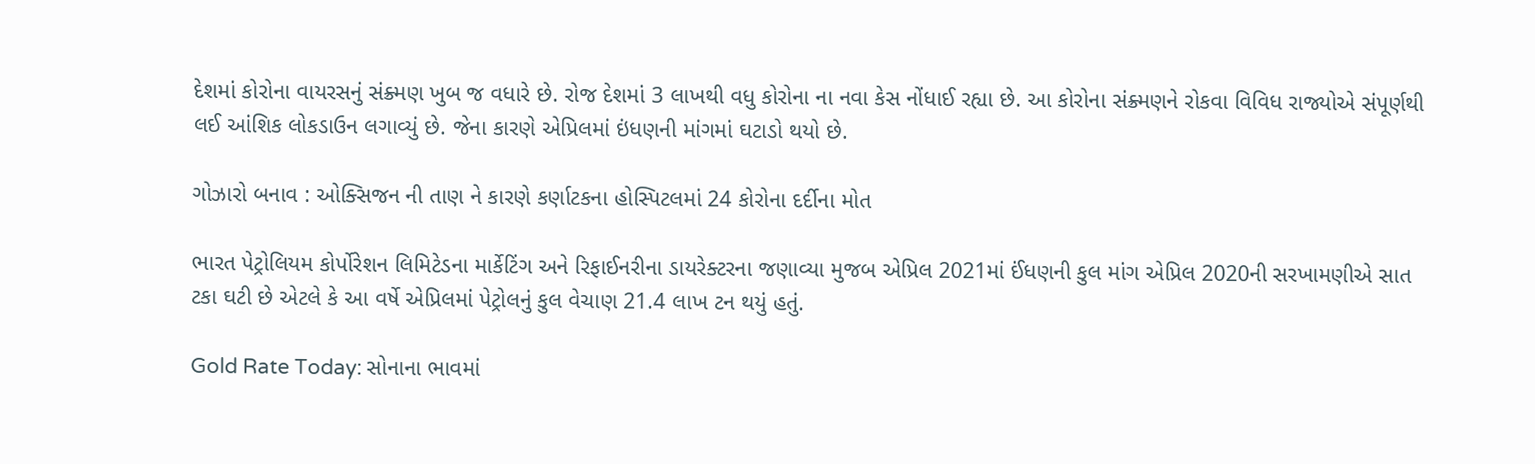દેશમાં કોરોના વાયરસનું સંક્ર્મણ ખુબ જ વધારે છે. રોજ દેશમાં 3 લાખથી વધુ કોરોના ના નવા કેસ નોંધાઈ રહ્યા છે. આ કોરોના સંક્ર્મણને રોકવા વિવિધ રાજ્યોએ સંપૂર્ણથી લઈ આંશિક લોકડાઉન લગાવ્યું છે. જેના કારણે એપ્રિલમાં ઇંધણની માંગમાં ઘટાડો થયો છે.

ગોઝારો બનાવ : ઓક્સિજન ની‌ તાણ ને કારણે કર્ણાટકના હોસ્પિટલમાં 24 કોરોના દર્દીના મોત

ભારત પેટ્રોલિયમ કોર્પોરેશન લિમિટેડના માર્કેટિંગ અને રિફાઈનરીના ડાયરેક્ટરના જણાવ્યા મુજબ એપ્રિલ 2021માં ઈંધણની કુલ માંગ એપ્રિલ 2020ની સરખામણીએ સાત ટકા ઘટી છે એટલે કે આ વર્ષે એપ્રિલમાં પેટ્રોલનું કુલ વેચાણ 21.4 લાખ ટન થયું હતું.

Gold Rate Today: સોનાના ભાવમાં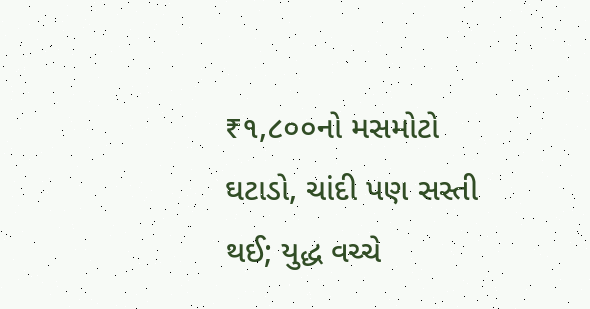₹૧,૮૦૦નો મસમોટો ઘટાડો, ચાંદી પણ સસ્તી થઈ; યુદ્ધ વચ્ચે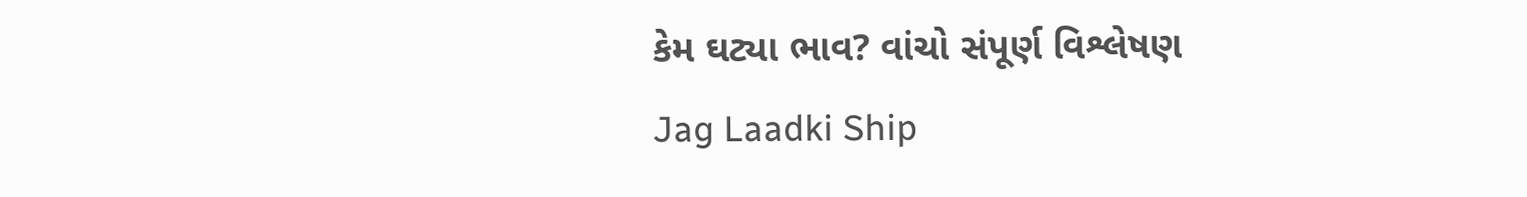કેમ ઘટ્યા ભાવ? વાંચો સંપૂર્ણ વિશ્લેષણ
Jag Laadki Ship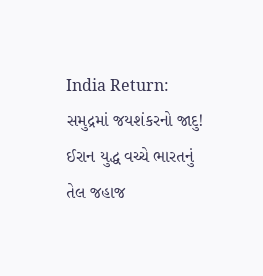India Return: સમુદ્રમાં જયશંકરનો જાદુ! ઈરાન યુદ્ધ વચ્ચે ભારતનું તેલ જહાજ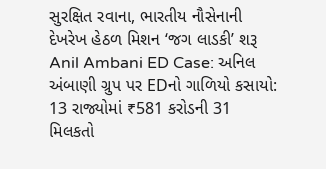સુરક્ષિત રવાના, ભારતીય નૌસેનાની દેખરેખ હેઠળ મિશન ‘જગ લાડકી’ શરૂ
Anil Ambani ED Case: અનિલ અંબાણી ગ્રુપ પર EDનો ગાળિયો કસાયો: 13 રાજ્યોમાં ₹581 કરોડની 31 મિલકતો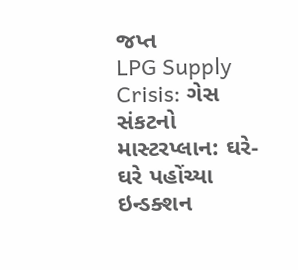જપ્ત
LPG Supply Crisis: ગેસ સંકટનો માસ્ટરપ્લાન: ઘરે-ઘરે પહોંચ્યા ઇન્ડક્શન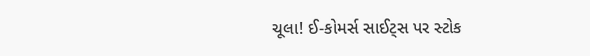ચૂલા! ઈ-કોમર્સ સાઈટ્સ પર સ્ટોક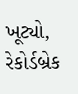ખૂટ્યો, રેકોર્ડબ્રેક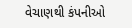વેચાણથી કંપનીઓ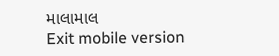માલામાલ
Exit mobile version